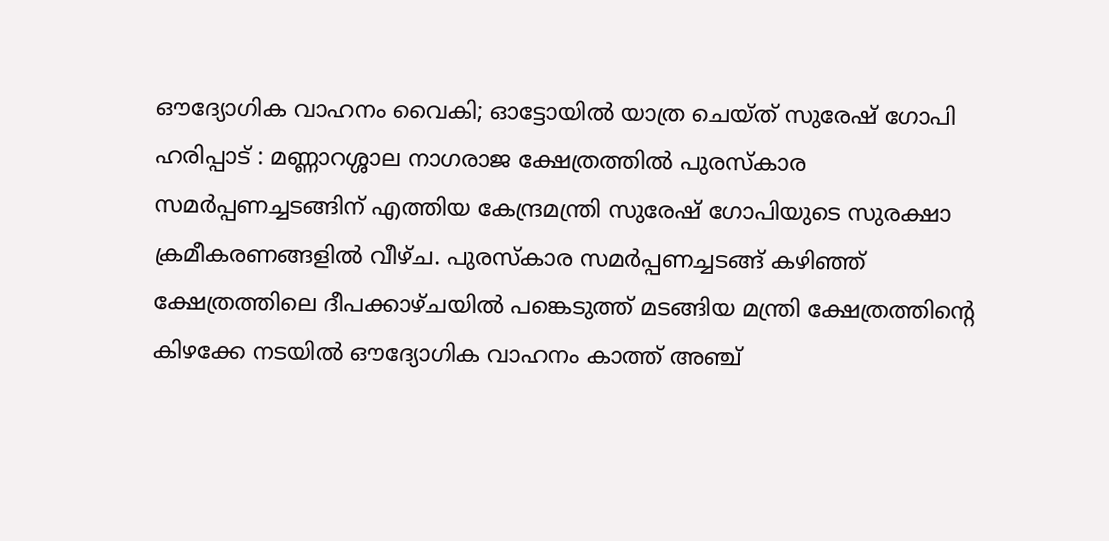ഔദ്യോഗിക വാഹനം വൈകി; ഓട്ടോയിൽ യാത്ര ചെയ്ത് സുരേഷ് ഗോപി
ഹരിപ്പാട് : മണ്ണാറശ്ശാല നാഗരാജ ക്ഷേത്രത്തിൽ പുരസ്കാര സമർപ്പണച്ചടങ്ങിന് എത്തിയ കേന്ദ്രമന്ത്രി സുരേഷ് ഗോപിയുടെ സുരക്ഷാ ക്രമീകരണങ്ങളിൽ വീഴ്ച. പുരസ്കാര സമർപ്പണച്ചടങ്ങ് കഴിഞ്ഞ് ക്ഷേത്രത്തിലെ ദീപക്കാഴ്ചയിൽ പങ്കെടുത്ത് മടങ്ങിയ മന്ത്രി ക്ഷേത്രത്തിന്റെ കിഴക്കേ നടയിൽ ഔദ്യോഗിക വാഹനം കാത്ത് അഞ്ച്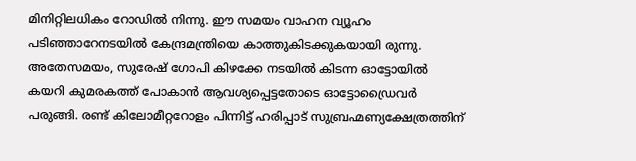മിനിറ്റിലധികം റോഡിൽ നിന്നു. ഈ സമയം വാഹന വ്യൂഹം പടിഞ്ഞാറേനടയിൽ കേന്ദ്രമന്ത്രിയെ കാത്തുകിടക്കുകയായി രുന്നു. അതേസമയം, സുരേഷ് ഗോപി കിഴക്കേ നടയിൽ കിടന്ന ഓട്ടോയിൽ കയറി കുമരകത്ത് പോകാൻ ആവശ്യപ്പെട്ടതോടെ ഓട്ടോഡ്രൈവർ പരുങ്ങി. രണ്ട് കിലോമീറ്ററോളം പിന്നിട്ട് ഹരിപ്പാട് സുബ്രഹ്മണ്യക്ഷേത്രത്തിന്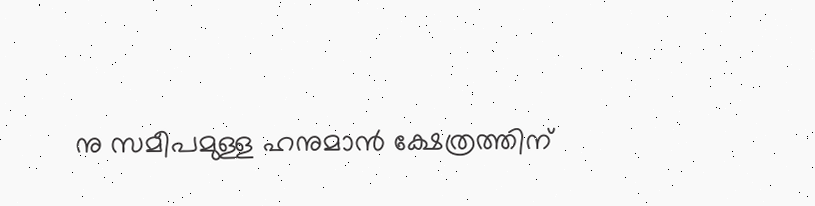നു സമീപമുള്ള ഹനുമാൻ ക്ഷേത്രത്തിന്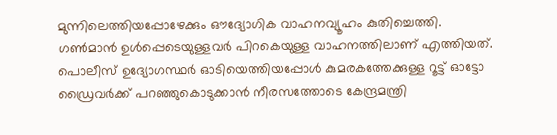മുന്നിലെത്തിയപ്പോഴേക്കും ഔദ്യോഗിക വാഹനവ്യൂഹം കുതിച്ചെത്തി. ഗൺമാൻ ഉൾപ്പെടെയുള്ളവർ പിറകെയുള്ള വാഹനത്തിലാണ് എത്തിയത്. പൊലീസ് ഉദ്യോഗസ്ഥർ ഓടിയെത്തിയപ്പോൾ കുമരകത്തേക്കുള്ള റൂട്ട് ഓട്ടോ ഡ്രൈവർക്ക് പറഞ്ഞുകൊടുക്കാൻ നീരസത്തോടെ കേന്ദ്രമന്ത്രി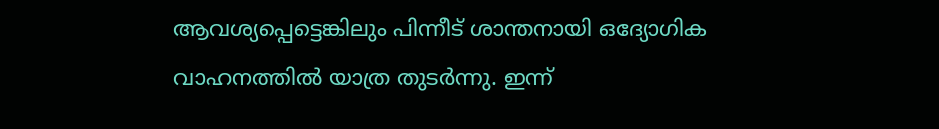ആവശ്യപ്പെട്ടെങ്കിലും പിന്നീട് ശാന്തനായി ഒദ്യോഗിക വാഹനത്തിൽ യാത്ര തുടർന്നു. ഇന്ന്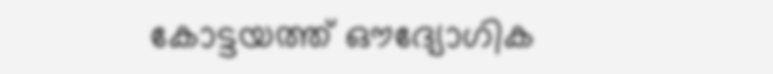കോട്ടയത്ത് ഔദ്യോഗിക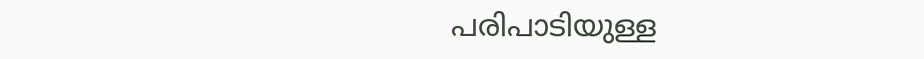പരിപാടിയുള്ള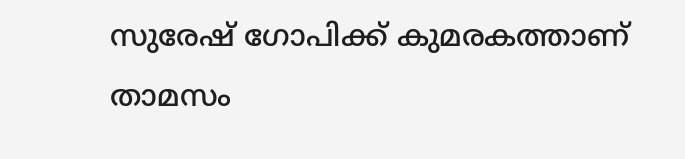സുരേഷ് ഗോപിക്ക് കുമരകത്താണ് താമസം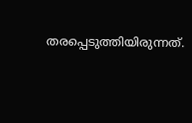തരപ്പെടുത്തിയിരുന്നത്.